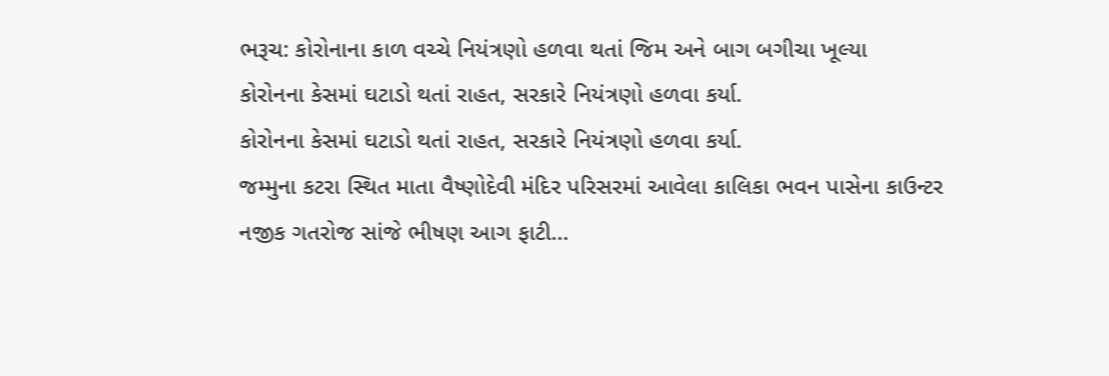ભરૂચ: કોરોનાના કાળ વચ્ચે નિયંત્રણો હળવા થતાં જિમ અને બાગ બગીચા ખૂલ્યા
કોરોનના કેસમાં ઘટાડો થતાં રાહત, સરકારે નિયંત્રણો હળવા કર્યા.
કોરોનના કેસમાં ઘટાડો થતાં રાહત, સરકારે નિયંત્રણો હળવા કર્યા.
જમ્મુના કટરા સ્થિત માતા વૈષ્ણોદેવી મંદિર પરિસરમાં આવેલા કાલિકા ભવન પાસેના કાઉન્ટર નજીક ગતરોજ સાંજે ભીષણ આગ ફાટી…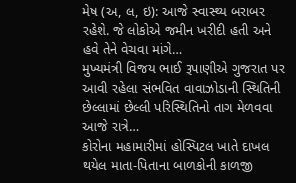મેષ (અ, લ, ઇ): આજે સ્વાસ્થ્ય બરાબર રહેશે. જે લોકોએ જમીન ખરીદી હતી અને હવે તેને વેચવા માંગે…
મુખ્યમંત્રી વિજય ભાઈ રૂપાણીએ ગુજરાત પર આવી રહેલા સંભવિત વાવાઝોડાની સ્થિતિની છેલ્લામાં છેલ્લી પરિસ્થિતિનો તાગ મેળવવા આજે રાત્રે…
કોરોના મહામારીમાં હોસ્પિટલ ખાતે દાખલ થયેલ માતા-પિતાના બાળકોની કાળજી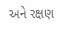અને રક્ષણ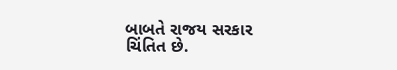બાબતે રાજય સરકાર ચિંતિત છે.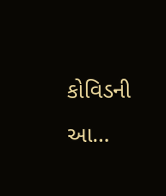કોવિડની આ…